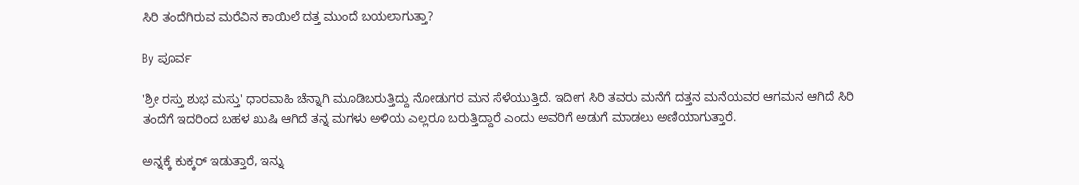ಸಿರಿ ತಂದೆಗಿರುವ ಮರೆವಿನ ಕಾಯಿಲೆ ದತ್ತ ಮುಂದೆ ಬಯಲಾಗುತ್ತಾ?

By ಪೂರ್ವ

'ಶ್ರೀ ರಸ್ತು ಶುಭ ಮಸ್ತು' ಧಾರವಾಹಿ ಚೆನ್ನಾಗಿ ಮೂಡಿಬರುತ್ತಿದ್ದು ನೋಡುಗರ ಮನ ಸೆಳೆಯುತ್ತಿದೆ. ಇದೀಗ ಸಿರಿ ತವರು ಮನೆಗೆ ದತ್ತನ ಮನೆಯವರ ಆಗಮನ ಆಗಿದೆ ಸಿರಿ ತಂದೆಗೆ ಇದರಿಂದ ಬಹಳ ಖುಷಿ ಆಗಿದೆ ತನ್ನ ಮಗಳು ಅಳಿಯ ಎಲ್ಲರೂ ಬರುತ್ತಿದ್ದಾರೆ ಎಂದು ಅವರಿಗೆ ಅಡುಗೆ ಮಾಡಲು ಅಣಿಯಾಗುತ್ತಾರೆ.

ಅನ್ನಕ್ಕೆ ಕುಕ್ಕರ್ ಇಡುತ್ತಾರೆ, ಇನ್ನು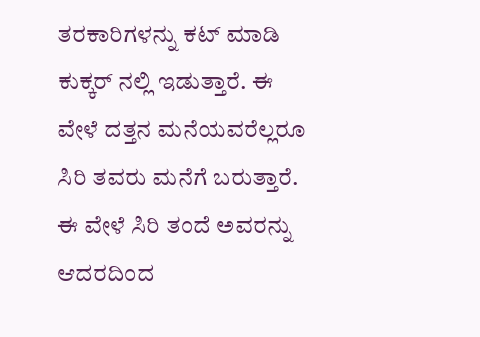ತರಕಾರಿಗಳನ್ನು ಕಟ್ ಮಾಡಿ ಕುಕ್ಕರ್ ನಲ್ಲಿ ಇಡುತ್ತಾರೆ. ಈ ವೇಳೆ ದತ್ತನ ಮನೆಯವರೆಲ್ಲರೂ ಸಿರಿ ತವರು ಮನೆಗೆ ಬರುತ್ತಾರೆ. ಈ ವೇಳೆ ಸಿರಿ ತಂದೆ ಅವರನ್ನು ಆದರದಿಂದ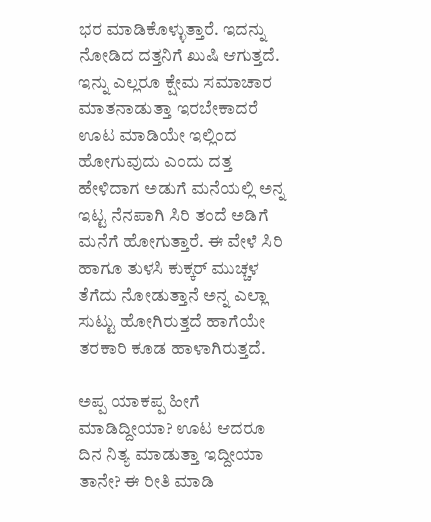ಭರ ಮಾಡಿಕೊಳ್ಳುತ್ತಾರೆ. ಇದನ್ನು ನೋಡಿದ ದತ್ತನಿಗೆ ಖುಷಿ ಆಗುತ್ತದೆ. ಇನ್ನು ಎಲ್ಲರೂ ಕ್ಷೇಮ ಸಮಾಚಾರ ಮಾತನಾಡುತ್ತಾ ಇರಬೇಕಾದರೆ ಊಟ ಮಾಡಿಯೇ ಇಲ್ಲಿಂದ ಹೋಗುವುದು ಎಂದು ದತ್ತ ಹೇಳಿದಾಗ ಅಡುಗೆ ಮನೆಯಲ್ಲಿ ಅನ್ನ ಇಟ್ಟ ನೆನಪಾಗಿ ಸಿರಿ ತಂದೆ ಅಡಿಗೆ ಮನೆಗೆ ಹೋಗುತ್ತಾರೆ. ಈ ವೇಳೆ ಸಿರಿ ಹಾಗೂ ತುಳಸಿ ಕುಕ್ಕರ್ ಮುಚ್ಚಳ ತೆಗೆದು ನೋಡುತ್ತಾನೆ ಅನ್ನ ಎಲ್ಲಾ ಸುಟ್ಟು ಹೋಗಿರುತ್ತದೆ ಹಾಗೆಯೇ ತರಕಾರಿ ಕೂಡ ಹಾಳಾಗಿರುತ್ತದೆ.

ಅಪ್ಪ ಯಾಕಪ್ಪ ಹೀಗೆ ಮಾಡಿದ್ದೀಯಾ? ಊಟ ಆದರೂ ದಿನ ನಿತ್ಯ ಮಾಡುತ್ತಾ ಇದ್ದೀಯಾ ತಾನೇ? ಈ ರೀತಿ ಮಾಡಿ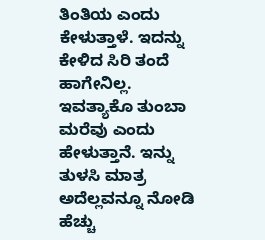ತಿಂತಿಯ ಎಂದು ಕೇಳುತ್ತಾಳೆ. ಇದನ್ನು ಕೇಳಿದ ಸಿರಿ ತಂದೆ ಹಾಗೇನಿಲ್ಲ. ಇವತ್ಯಾಕೊ ತುಂಬಾ ಮರೆವು ಎಂದು ಹೇಳುತ್ತಾನೆ. ಇನ್ನು ತುಳಸಿ ಮಾತ್ರ ಅದೆಲ್ಲವನ್ನೂ ನೋಡಿ ಹೆಚ್ಚು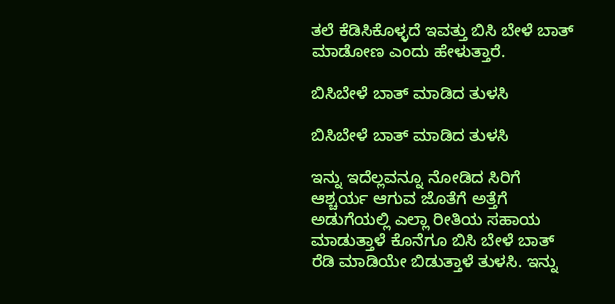ತಲೆ ಕೆಡಿಸಿಕೊಳ್ಳದೆ ಇವತ್ತು ಬಿಸಿ ಬೇಳೆ ಬಾತ್ ಮಾಡೋಣ ಎಂದು ಹೇಳುತ್ತಾರೆ.

ಬಿಸಿಬೇಳೆ ಬಾತ್ ಮಾಡಿದ ತುಳಸಿ

ಬಿಸಿಬೇಳೆ ಬಾತ್ ಮಾಡಿದ ತುಳಸಿ

ಇನ್ನು ಇದೆಲ್ಲವನ್ನೂ ನೋಡಿದ ಸಿರಿಗೆ ಆಶ್ಚರ್ಯ ಆಗುವ ಜೊತೆಗೆ ಅತ್ತೆಗೆ ಅಡುಗೆಯಲ್ಲಿ ಎಲ್ಲಾ ರೀತಿಯ ಸಹಾಯ ಮಾಡುತ್ತಾಳೆ ಕೊನೆಗೂ ಬಿಸಿ ಬೇಳೆ ಬಾತ್ ರೆಡಿ ಮಾಡಿಯೇ ಬಿಡುತ್ತಾಳೆ ತುಳಸಿ. ಇನ್ನು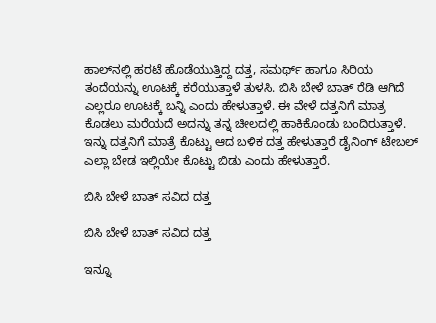ಹಾಲ್‌ನಲ್ಲಿ ಹರಟೆ ಹೊಡೆಯುತ್ತಿದ್ದ ದತ್ತ, ಸಮರ್ಥ್ ಹಾಗೂ ಸಿರಿಯ ತಂದೆಯನ್ನು ಊಟಕ್ಕೆ ಕರೆಯುತ್ತಾಳೆ ತುಳಸಿ. ಬಿಸಿ ಬೇಳೆ ಬಾತ್ ರೆಡಿ ಆಗಿದೆ ಎಲ್ಲರೂ ಊಟಕ್ಕೆ ಬನ್ನಿ ಎಂದು ಹೇಳುತ್ತಾಳೆ. ಈ ವೇಳೆ ದತ್ತನಿಗೆ ಮಾತ್ರ ಕೊಡಲು ಮರೆಯದೆ ಅದನ್ನು ತನ್ನ ಚೀಲದಲ್ಲಿ ಹಾಕಿಕೊಂಡು ಬಂದಿರುತ್ತಾಳೆ. ಇನ್ನು ದತ್ತನಿಗೆ ಮಾತ್ರೆ ಕೊಟ್ಟು ಆದ ಬಳಿಕ ದತ್ತ ಹೇಳುತ್ತಾರೆ ಡೈನಿಂಗ್ ಟೇಬಲ್ ಎಲ್ಲಾ ಬೇಡ ಇಲ್ಲಿಯೇ ಕೊಟ್ಟು ಬಿಡು ಎಂದು ಹೇಳುತ್ತಾರೆ.

ಬಿಸಿ ಬೇಳೆ ಬಾತ್ ಸವಿದ ದತ್ತ

ಬಿಸಿ ಬೇಳೆ ಬಾತ್ ಸವಿದ ದತ್ತ

ಇನ್ನೂ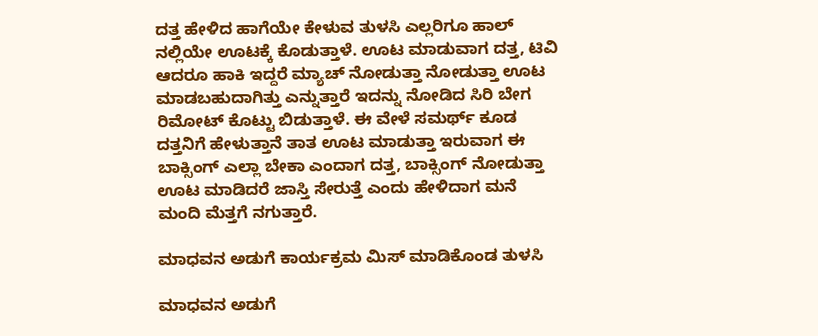ದತ್ತ ಹೇಳಿದ ಹಾಗೆಯೇ ಕೇಳುವ ತುಳಸಿ ಎಲ್ಲರಿಗೂ ಹಾಲ್ ನಲ್ಲಿಯೇ ಊಟಕ್ಕೆ ಕೊಡುತ್ತಾಳೆ. ಊಟ ಮಾಡುವಾಗ ದತ್ತ, ಟಿವಿ ಆದರೂ ಹಾಕಿ ಇದ್ದರೆ ಮ್ಯಾಚ್ ನೋಡುತ್ತಾ ನೋಡುತ್ತಾ ಊಟ ಮಾಡಬಹುದಾಗಿತ್ತು ಎನ್ನುತ್ತಾರೆ ಇದನ್ನು ನೋಡಿದ ಸಿರಿ ಬೇಗ ರಿಮೋಟ್ ಕೊಟ್ಟು ಬಿಡುತ್ತಾಳೆ. ಈ ವೇಳೆ ಸಮರ್ಥ್ ಕೂಡ ದತ್ತನಿಗೆ ಹೇಳುತ್ತಾನೆ ತಾತ ಊಟ ಮಾಡುತ್ತಾ ಇರುವಾಗ ಈ ಬಾಕ್ಸಿಂಗ್ ಎಲ್ಲಾ ಬೇಕಾ ಎಂದಾಗ ದತ್ತ, ಬಾಕ್ಸಿಂಗ್ ನೋಡುತ್ತಾ ಊಟ ಮಾಡಿದರೆ ಜಾಸ್ತಿ ಸೇರುತ್ತೆ ಎಂದು ಹೇಳಿದಾಗ ಮನೆ ಮಂದಿ ಮೆತ್ತಗೆ ನಗುತ್ತಾರೆ.

ಮಾಧವನ ಅಡುಗೆ ಕಾರ್ಯಕ್ರಮ ಮಿಸ್ ಮಾಡಿಕೊಂಡ ತುಳಸಿ

ಮಾಧವನ ಅಡುಗೆ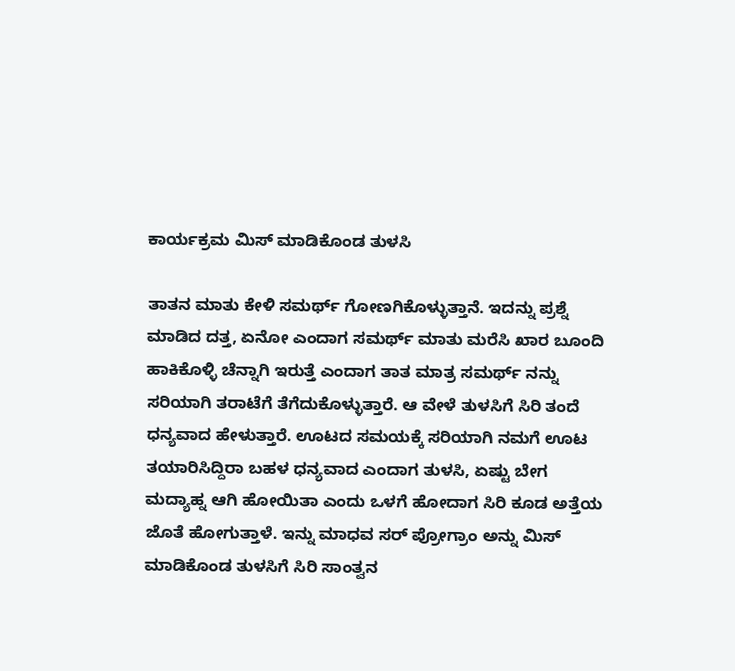ಕಾರ್ಯಕ್ರಮ ಮಿಸ್ ಮಾಡಿಕೊಂಡ ತುಳಸಿ

ತಾತನ ಮಾತು ಕೇಳಿ ಸಮರ್ಥ್ ಗೋಣಗಿಕೊಳ್ಳುತ್ತಾನೆ. ಇದನ್ನು ಪ್ರಶ್ನೆ ಮಾಡಿದ ದತ್ತ, ಏನೋ ಎಂದಾಗ ಸಮರ್ಥ್ ಮಾತು ಮರೆಸಿ ಖಾರ ಬೂಂದಿ ಹಾಕಿಕೊಳ್ಳಿ ಚೆನ್ನಾಗಿ ಇರುತ್ತೆ ಎಂದಾಗ ತಾತ ಮಾತ್ರ ಸಮರ್ಥ್ ನನ್ನು ಸರಿಯಾಗಿ ತರಾಟೆಗೆ ತೆಗೆದುಕೊಳ್ಳುತ್ತಾರೆ. ಆ ವೇಳೆ ತುಳಸಿಗೆ ಸಿರಿ ತಂದೆ ಧನ್ಯವಾದ ಹೇಳುತ್ತಾರೆ. ಊಟದ ಸಮಯಕ್ಕೆ ಸರಿಯಾಗಿ ನಮಗೆ ಊಟ ತಯಾರಿಸಿದ್ದಿರಾ ಬಹಳ ಧನ್ಯವಾದ ಎಂದಾಗ ತುಳಸಿ, ಏಷ್ಟು ಬೇಗ ಮದ್ಯಾಹ್ನ ಆಗಿ ಹೋಯಿತಾ ಎಂದು ಒಳಗೆ ಹೋದಾಗ ಸಿರಿ ಕೂಡ ಅತ್ತೆಯ ಜೊತೆ ಹೋಗುತ್ತಾಳೆ. ಇನ್ನು ಮಾಧವ ಸರ್ ಪ್ರೋಗ್ರಾಂ ಅನ್ನು ಮಿಸ್ ಮಾಡಿಕೊಂಡ ತುಳಸಿಗೆ ಸಿರಿ ಸಾಂತ್ವನ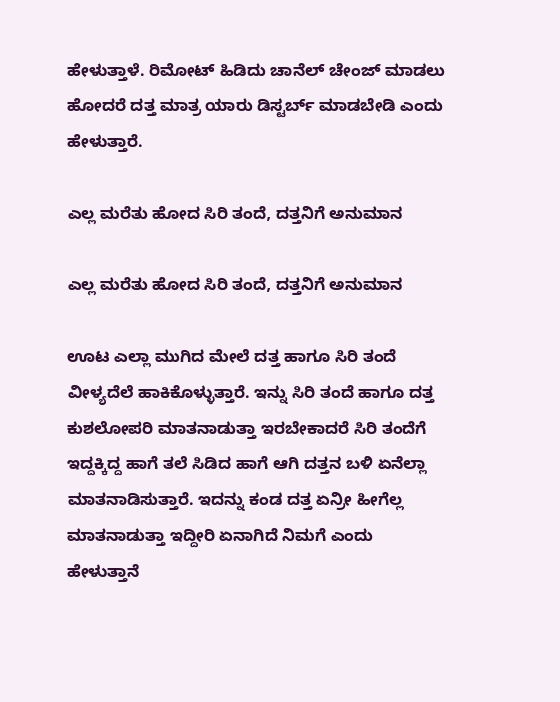ಹೇಳುತ್ತಾಳೆ. ರಿಮೋಟ್ ಹಿಡಿದು ಚಾನೆಲ್ ಚೇಂಜ್ ಮಾಡಲು ಹೋದರೆ ದತ್ತ ಮಾತ್ರ ಯಾರು ಡಿಸ್ಟರ್ಬ್ ಮಾಡಬೇಡಿ ಎಂದು ಹೇಳುತ್ತಾರೆ.

ಎಲ್ಲ ಮರೆತು ಹೋದ ಸಿರಿ ತಂದೆ, ದತ್ತನಿಗೆ ಅನುಮಾನ

ಎಲ್ಲ ಮರೆತು ಹೋದ ಸಿರಿ ತಂದೆ, ದತ್ತನಿಗೆ ಅನುಮಾನ

ಊಟ ಎಲ್ಲಾ ಮುಗಿದ ಮೇಲೆ ದತ್ತ ಹಾಗೂ ಸಿರಿ ತಂದೆ ವೀಳ್ಯದೆಲೆ ಹಾಕಿಕೊಳ್ಳುತ್ತಾರೆ. ಇನ್ನು ಸಿರಿ ತಂದೆ ಹಾಗೂ ದತ್ತ ಕುಶಲೋಪರಿ ಮಾತನಾಡುತ್ತಾ ಇರಬೇಕಾದರೆ ಸಿರಿ ತಂದೆಗೆ ಇದ್ದಕ್ಕಿದ್ದ ಹಾಗೆ ತಲೆ ಸಿಡಿದ ಹಾಗೆ ಆಗಿ ದತ್ತನ ಬಳಿ ಏನೆಲ್ಲಾ ಮಾತನಾಡಿಸುತ್ತಾರೆ. ಇದನ್ನು ಕಂಡ ದತ್ತ ಏನ್ರೀ ಹೀಗೆಲ್ಲ ಮಾತನಾಡುತ್ತಾ ಇದ್ದೀರಿ ಏನಾಗಿದೆ ನಿಮಗೆ ಎಂದು ಹೇಳುತ್ತಾನೆ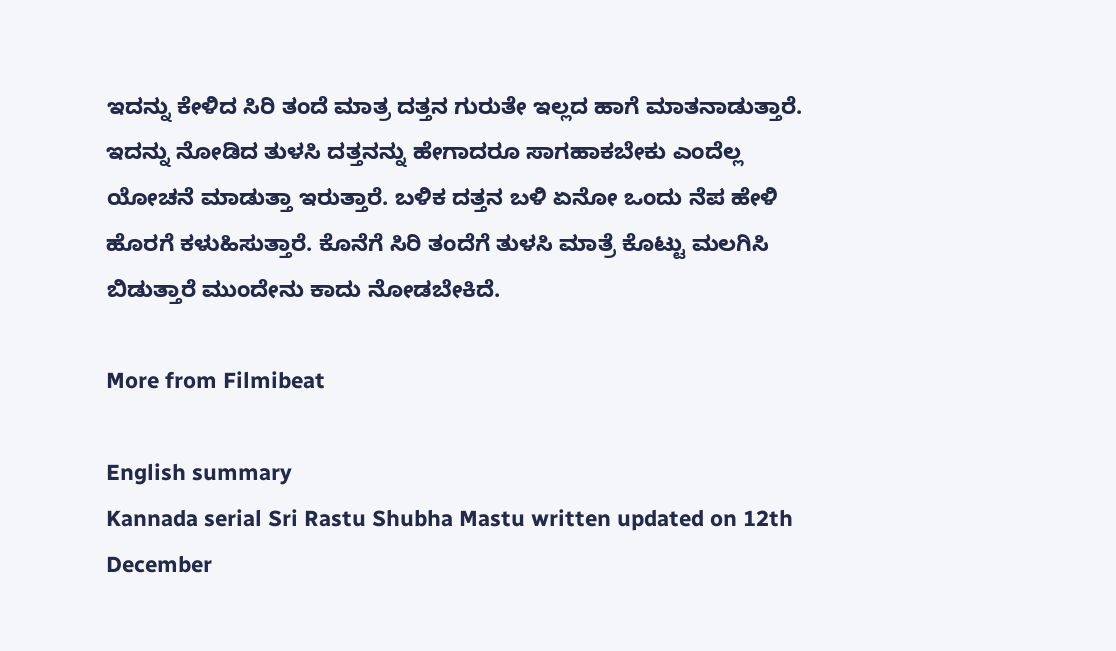ಇದನ್ನು ಕೇಳಿದ ಸಿರಿ ತಂದೆ ಮಾತ್ರ ದತ್ತನ ಗುರುತೇ ಇಲ್ಲದ ಹಾಗೆ ಮಾತನಾಡುತ್ತಾರೆ. ಇದನ್ನು ನೋಡಿದ ತುಳಸಿ ದತ್ತನನ್ನು ಹೇಗಾದರೂ ಸಾಗಹಾಕಬೇಕು ಎಂದೆಲ್ಲ ಯೋಚನೆ ಮಾಡುತ್ತಾ ಇರುತ್ತಾರೆ. ಬಳಿಕ ದತ್ತನ ಬಳಿ ಏನೋ ಒಂದು ನೆಪ ಹೇಳಿ ಹೊರಗೆ ಕಳುಹಿಸುತ್ತಾರೆ. ಕೊನೆಗೆ ಸಿರಿ ತಂದೆಗೆ ತುಳಸಿ ಮಾತ್ರೆ ಕೊಟ್ಟು ಮಲಗಿಸಿ ಬಿಡುತ್ತಾರೆ ಮುಂದೇನು ಕಾದು ನೋಡಬೇಕಿದೆ.

More from Filmibeat

English summary
Kannada serial Sri Rastu Shubha Mastu written updated on 12th December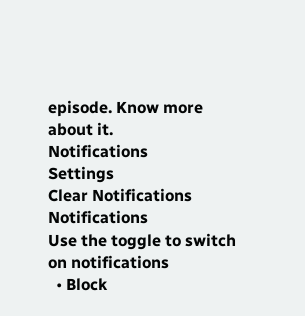episode. Know more about it.
Notifications
Settings
Clear Notifications
Notifications
Use the toggle to switch on notifications
  • Block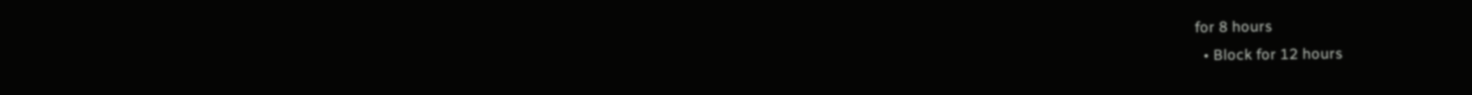for 8 hours
  • Block for 12 hours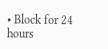• Block for 24 hours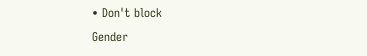• Don't block
Gender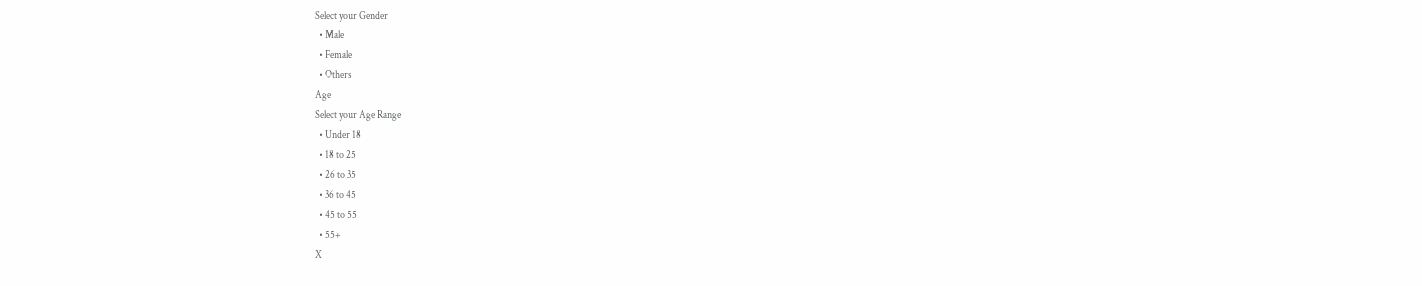Select your Gender
  • Male
  • Female
  • Others
Age
Select your Age Range
  • Under 18
  • 18 to 25
  • 26 to 35
  • 36 to 45
  • 45 to 55
  • 55+
X